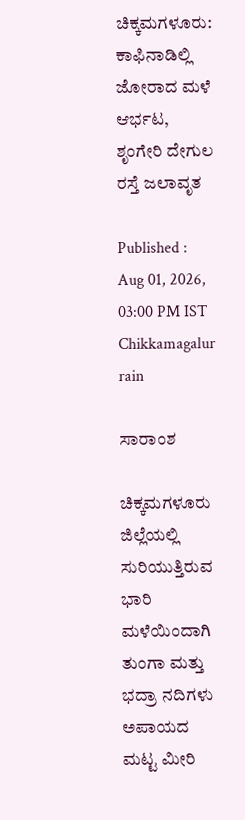ಚಿಕ್ಕಮಗಳೂರು: ಕಾಫಿನಾಡಿಲ್ಲಿ ಜೋರಾದ ಮಳೆ ಆರ್ಭಟ, ಶೃಂಗೇರಿ ದೇಗುಲ ರಸ್ತೆ ಜಲಾವೃತ

Published : Aug 01, 2026, 03:00 PM IST
Chikkamagalur rain

ಸಾರಾಂಶ

ಚಿಕ್ಕಮಗಳೂರು ಜಿಲ್ಲೆಯಲ್ಲಿ ಸುರಿಯುತ್ತಿರುವ ಭಾರಿ ಮಳೆಯಿಂದಾಗಿ ತುಂಗಾ ಮತ್ತು ಭದ್ರಾ ನದಿಗಳು ಅಪಾಯದ ಮಟ್ಟ ಮೀರಿ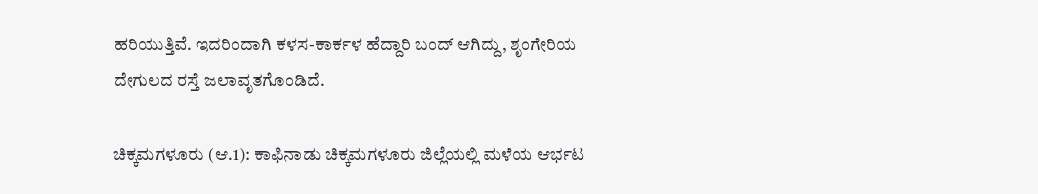ಹರಿಯುತ್ತಿವೆ. ಇದರಿಂದಾಗಿ ಕಳಸ-ಕಾರ್ಕಳ ಹೆದ್ದಾರಿ ಬಂದ್ ಆಗಿದ್ದು, ಶೃಂಗೇರಿಯ ದೇಗುಲದ ರಸ್ತೆ ಜಲಾವೃತಗೊಂಡಿದೆ.

ಚಿಕ್ಕಮಗಳೂರು (ಆ.1): ಕಾಫಿನಾಡು ಚಿಕ್ಕಮಗಳೂರು ಜಿಲ್ಲೆಯಲ್ಲಿ ಮಳೆಯ ಆರ್ಭಟ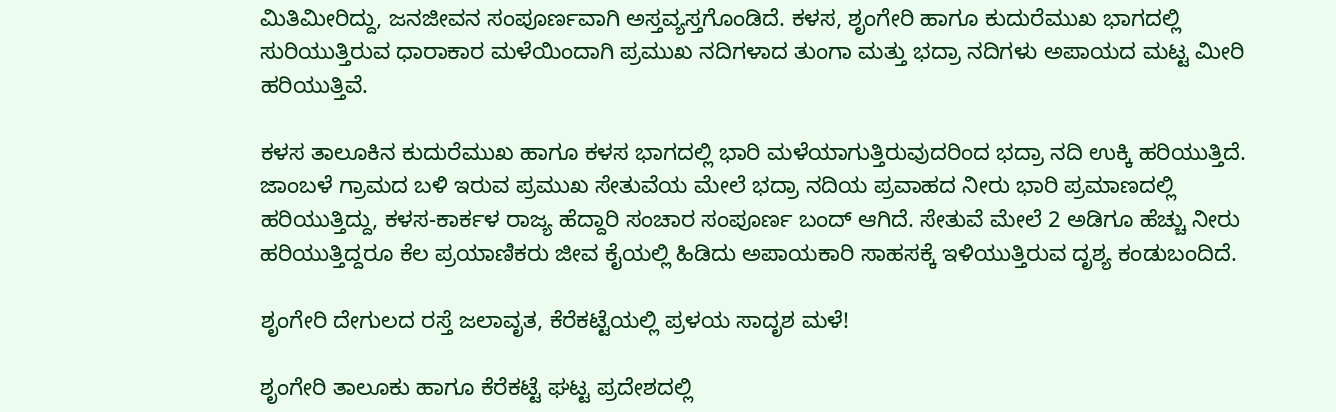ಮಿತಿಮೀರಿದ್ದು, ಜನಜೀವನ ಸಂಪೂರ್ಣವಾಗಿ ಅಸ್ತವ್ಯಸ್ತಗೊಂಡಿದೆ. ಕಳಸ, ಶೃಂಗೇರಿ ಹಾಗೂ ಕುದುರೆಮುಖ ಭಾಗದಲ್ಲಿ ಸುರಿಯುತ್ತಿರುವ ಧಾರಾಕಾರ ಮಳೆಯಿಂದಾಗಿ ಪ್ರಮುಖ ನದಿಗಳಾದ ತುಂಗಾ ಮತ್ತು ಭದ್ರಾ ನದಿಗಳು ಅಪಾಯದ ಮಟ್ಟ ಮೀರಿ ಹರಿಯುತ್ತಿವೆ.

ಕಳಸ ತಾಲೂಕಿನ ಕುದುರೆಮುಖ ಹಾಗೂ ಕಳಸ ಭಾಗದಲ್ಲಿ ಭಾರಿ ಮಳೆಯಾಗುತ್ತಿರುವುದರಿಂದ ಭದ್ರಾ ನದಿ ಉಕ್ಕಿ ಹರಿಯುತ್ತಿದೆ. ಜಾಂಬಳೆ ಗ್ರಾಮದ ಬಳಿ ಇರುವ ಪ್ರಮುಖ ಸೇತುವೆಯ ಮೇಲೆ ಭದ್ರಾ ನದಿಯ ಪ್ರವಾಹದ ನೀರು ಭಾರಿ ಪ್ರಮಾಣದಲ್ಲಿ ಹರಿಯುತ್ತಿದ್ದು, ಕಳಸ-ಕಾರ್ಕಳ ರಾಜ್ಯ ಹೆದ್ದಾರಿ ಸಂಚಾರ ಸಂಪೂರ್ಣ ಬಂದ್ ಆಗಿದೆ. ಸೇತುವೆ ಮೇಲೆ 2 ಅಡಿಗೂ ಹೆಚ್ಚು ನೀರು ಹರಿಯುತ್ತಿದ್ದರೂ ಕೆಲ ಪ್ರಯಾಣಿಕರು ಜೀವ ಕೈಯಲ್ಲಿ ಹಿಡಿದು ಅಪಾಯಕಾರಿ ಸಾಹಸಕ್ಕೆ ಇಳಿಯುತ್ತಿರುವ ದೃಶ್ಯ ಕಂಡುಬಂದಿದೆ.

ಶೃಂಗೇರಿ ದೇಗುಲದ ರಸ್ತೆ ಜಲಾವೃತ, ಕೆರೆಕಟ್ಟೆಯಲ್ಲಿ ಪ್ರಳಯ ಸಾದೃಶ ಮಳೆ!

ಶೃಂಗೇರಿ ತಾಲೂಕು ಹಾಗೂ ಕೆರೆಕಟ್ಟೆ ಘಟ್ಟ ಪ್ರದೇಶದಲ್ಲಿ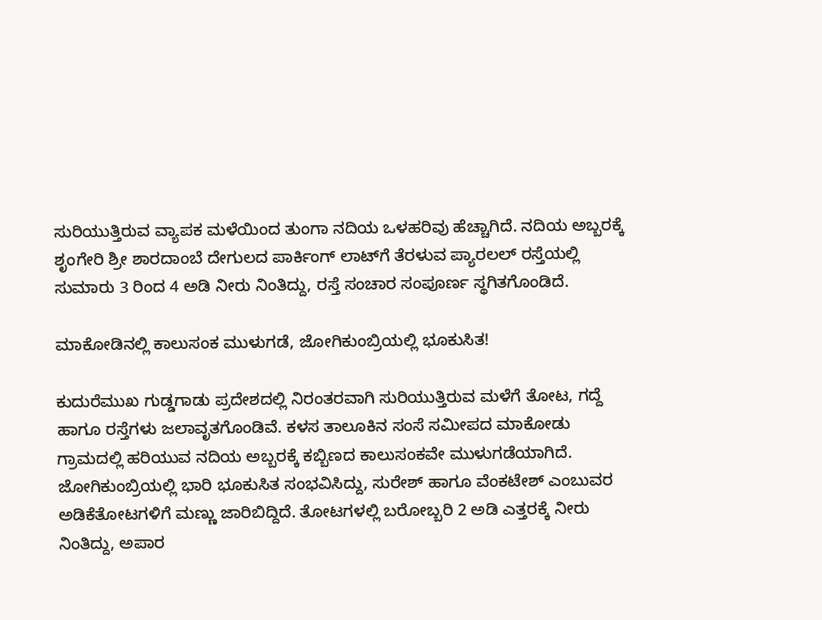ಸುರಿಯುತ್ತಿರುವ ವ್ಯಾಪಕ ಮಳೆಯಿಂದ ತುಂಗಾ ನದಿಯ ಒಳಹರಿವು ಹೆಚ್ಚಾಗಿದೆ. ನದಿಯ ಅಬ್ಬರಕ್ಕೆ ಶೃಂಗೇರಿ ಶ್ರೀ ಶಾರದಾಂಬೆ ದೇಗುಲದ ಪಾರ್ಕಿಂಗ್ ಲಾಟ್‌ಗೆ ತೆರಳುವ ಪ್ಯಾರಲಲ್ ರಸ್ತೆಯಲ್ಲಿ ಸುಮಾರು 3 ರಿಂದ 4 ಅಡಿ ನೀರು ನಿಂತಿದ್ದು, ರಸ್ತೆ ಸಂಚಾರ ಸಂಪೂರ್ಣ ಸ್ಥಗಿತಗೊಂಡಿದೆ.

ಮಾಕೋಡಿನಲ್ಲಿ ಕಾಲುಸಂಕ ಮುಳುಗಡೆ, ಜೋಗಿಕುಂಬ್ರಿಯಲ್ಲಿ ಭೂಕುಸಿತ!

ಕುದುರೆಮುಖ ಗುಡ್ಡಗಾಡು ಪ್ರದೇಶದಲ್ಲಿ ನಿರಂತರವಾಗಿ ಸುರಿಯುತ್ತಿರುವ ಮಳೆಗೆ ತೋಟ, ಗದ್ದೆ ಹಾಗೂ ರಸ್ತೆಗಳು ಜಲಾವೃತಗೊಂಡಿವೆ. ಕಳಸ ತಾಲೂಕಿನ ಸಂಸೆ ಸಮೀಪದ ಮಾಕೋಡು ಗ್ರಾಮದಲ್ಲಿ ಹರಿಯುವ ನದಿಯ ಅಬ್ಬರಕ್ಕೆ ಕಬ್ಬಿಣದ ಕಾಲುಸಂಕವೇ ಮುಳುಗಡೆಯಾಗಿದೆ. ಜೋಗಿಕುಂಬ್ರಿಯಲ್ಲಿ ಭಾರಿ ಭೂಕುಸಿತ ಸಂಭವಿಸಿದ್ದು, ಸುರೇಶ್ ಹಾಗೂ ವೆಂಕಟೇಶ್ ಎಂಬುವರ ಅಡಿಕೆತೋಟಗಳಿಗೆ ಮಣ್ಣು ಜಾರಿಬಿದ್ದಿದೆ. ತೋಟಗಳಲ್ಲಿ ಬರೋಬ್ಬರಿ 2 ಅಡಿ ಎತ್ತರಕ್ಕೆ ನೀರು ನಿಂತಿದ್ದು, ಅಪಾರ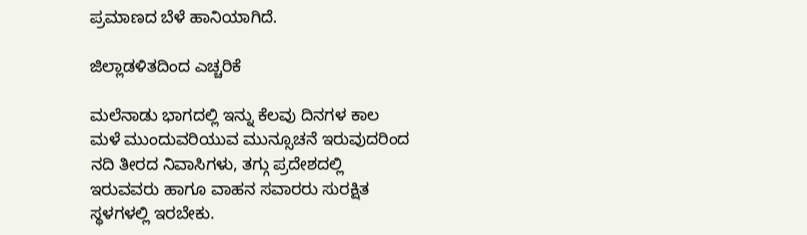ಪ್ರಮಾಣದ ಬೆಳೆ ಹಾನಿಯಾಗಿದೆ.

ಜಿಲ್ಲಾಡಳಿತದಿಂದ ಎಚ್ಚರಿಕೆ

ಮಲೆನಾಡು ಭಾಗದಲ್ಲಿ ಇನ್ನು ಕೆಲವು ದಿನಗಳ ಕಾಲ ಮಳೆ ಮುಂದುವರಿಯುವ ಮುನ್ಸೂಚನೆ ಇರುವುದರಿಂದ ನದಿ ತೀರದ ನಿವಾಸಿಗಳು, ತಗ್ಗು ಪ್ರದೇಶದಲ್ಲಿ ಇರುವವರು ಹಾಗೂ ವಾಹನ ಸವಾರರು ಸುರಕ್ಷಿತ ಸ್ಥಳಗಳಲ್ಲಿ ಇರಬೇಕು.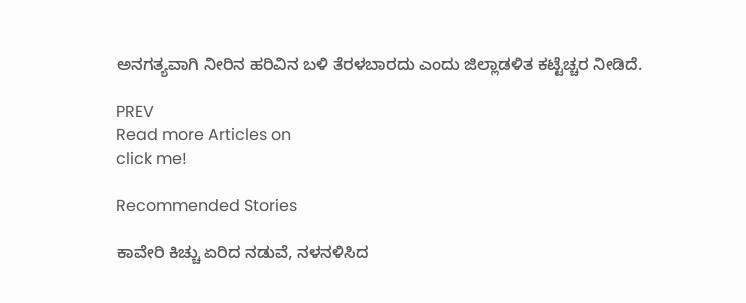ಅನಗತ್ಯವಾಗಿ ನೀರಿನ ಹರಿವಿನ ಬಳಿ ತೆರಳಬಾರದು ಎಂದು ಜಿಲ್ಲಾಡಳಿತ ಕಟ್ಟೆಚ್ಚರ ನೀಡಿದೆ.

PREV
Read more Articles on
click me!

Recommended Stories

ಕಾವೇರಿ ಕಿಚ್ಚು ಏರಿದ ನಡುವೆ, ನಳನಳಿಸಿದ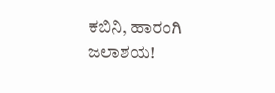ಕಬಿನಿ, ಹಾರಂಗಿ ಜಲಾಶಯ!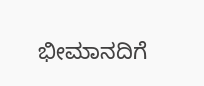ಭೀಮಾನದಿಗೆ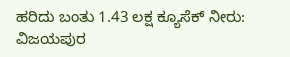ಹರಿದು ಬಂತು 1.43 ಲಕ್ಷ ಕ್ಯೂಸೆಕ್ ನೀರು: ವಿಜಯಪುರ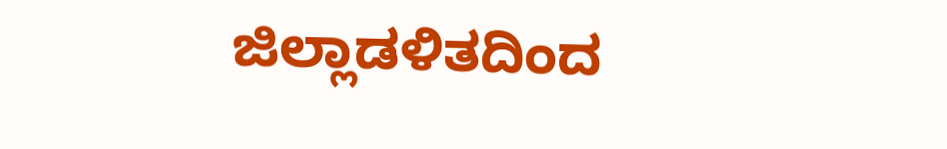ಜಿಲ್ಲಾಡಳಿತದಿಂದ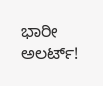ಭಾರೀ ಅಲರ್ಟ್‌!